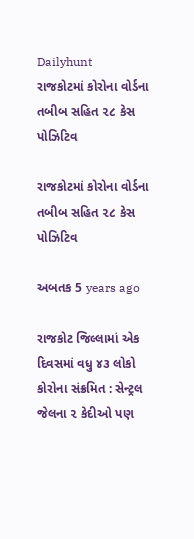Dailyhunt
રાજકોટમાં કોરોના વોર્ડના તબીબ સહિત ૨૮ કેસ પોઝિટિવ

રાજકોટમાં કોરોના વોર્ડના તબીબ સહિત ૨૮ કેસ પોઝિટિવ

અબતક 5 years ago

રાજકોટ જિલ્લામાં એક દિવસમાં વધુ ૪૩ લોકો કોરોના સંક્રમિત : સેન્ટ્રલ જેલના ૨ કેદીઓ પણ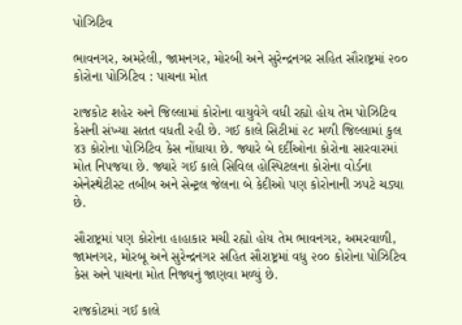પોઝિટિવ

ભાવનગર, અમરેલી, જામનગર, મોરબી અને સુરેન્દ્રનગર સહિત સૌરાષ્ટ્રમાં ૨૦૦ કોરોના પોઝિટિવ : પાચના મોત

રાજકોટ શહેર અને જિલ્લામાં કોરોના વાયુવેગે વધી રહ્યો હોય તેમ પોઝિટિવ કેસની સંખ્યા સતત વધતી રહી છે. ગઈ કાલે સિટીમાં ૨૮ મળી જિલ્લામાં કુલ ૪૩ કોરોના પોઝિટિવ કેસ નોંધાયા છે. જ્યારે બે દર્દીઓના કોરોના સારવારમાં મોત નિપજયા છે. જ્યારે ગઈ કાલે સિવિલ હોસ્પિટલના કોરોના વોર્ડના એનેસ્થેટીસ્ટ તબીબ અને સેન્ટ્રલ જેલના બે કેદીઓ પણ કોરોનાની ઝપટે ચડ્યા છે.

સૌરાષ્ટ્રમાં પણ કોરોના હાહાકાર મચી રહ્યો હોય તેમ ભાવનગર, અમરવાળી, જામનગર, મોરબૂ અને સુરેન્દ્રનગર સહિત સૌરાષ્ટ્રમાં વધુ ૨૦૦ કોરોના પોઝિટિવ કેસ અને પાચના મોત નિજ્યનું જાણવા મળ્યું છે.

રાજકોટમાં ગઈ કાલે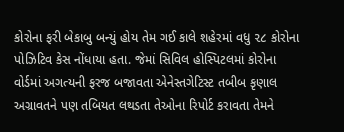કોરોના ફરી બેકાબુ બન્યું હોય તેમ ગઈ કાલે શહેરમાં વધુ ૨૮ કોરોના પોઝિટિવ કેસ નોંધાયા હતા. જેમાં સિવિલ હોસ્પિટલમાં કોરોના વોર્ડમાં અગત્યની ફરજ બજાવતા એનેસ્તગેટિસ્ટ તબીબ કૃણાલ અગ્રાવતને પણ તબિયત લથડતા તેઓના રિપોર્ટ કરાવતા તેમને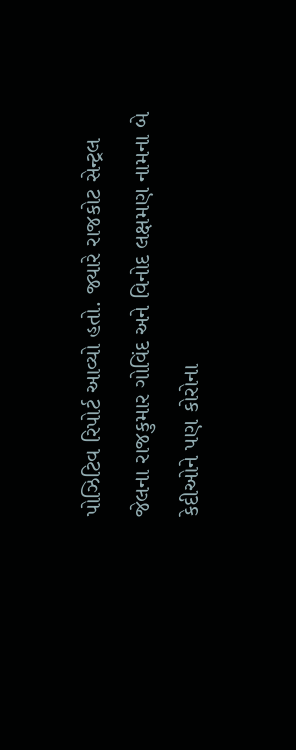પોઝિટિવ રિપોર્ટ આવ્યો હતો. જ્યારે રાજકોટ સેન્ટ્રલ જેલના રાજકુમાર ગોવિંદ અને વિનોદ લક્ષમણ નામના બે કેદીઓને પણ કોરોના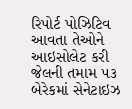રિપોર્ટ પોઝિટિવ આવતા તેઓને આઇસોલેટ કરી જેલની તમામ ૫૩ બેરેકમાં સેનેટાઇઝ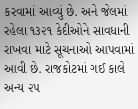કરવામાં આવ્યું છે. અને જેલમાં રહેલા ૧૩૨૧ કેદીઓને સાવધાની રાખવા માટે સૂચનાઓ આપવામાં આવી છે. રાજકોટમાં ગઈ કાલે અન્ય ૨૫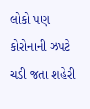લોકો પણ કોરોનાની ઝપટે ચડી જતા શહેરી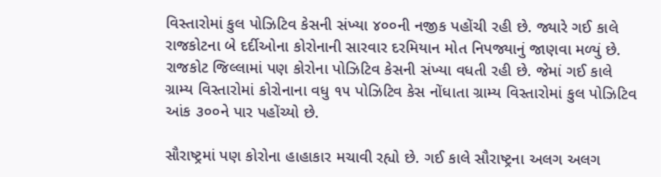વિસ્તારોમાં કુલ પોઝિટિવ કેસની સંખ્યા ૪૦૦ની નજીક પહોંચી રહી છે. જ્યારે ગઈ કાલે રાજકોટના બે દર્દીઓના કોરોનાની સારવાર દરમિયાન મોત નિપજ્યાનું જાણવા મળ્યું છે. રાજકોટ જિલ્લામાં પણ કોરોના પોઝિટિવ કેસની સંખ્યા વધતી રહી છે. જેમાં ગઈ કાલે ગ્રામ્ય વિસ્તારોમાં કોરોનાના વધુ ૧૫ પોઝિટિવ કેસ નોંધાતા ગ્રામ્ય વિસ્તારોમાં કુલ પોઝિટિવ આંક ૩૦૦ને પાર પહોંચ્યો છે.

સૌરાષ્ટ્રમાં પણ કોરોના હાહાકાર મચાવી રહ્યો છે. ગઈ કાલે સૌરાષ્ટ્રના અલગ અલગ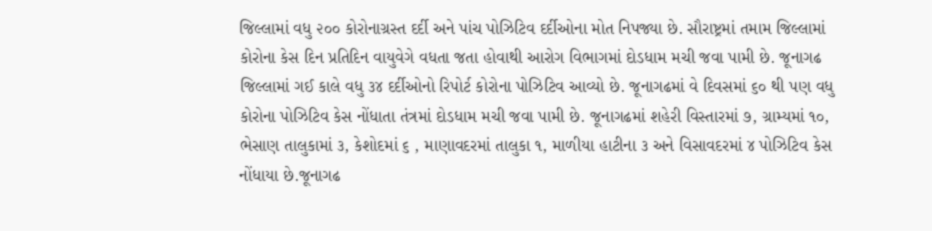જિલ્લામાં વધુ ૨૦૦ કોરોનાગ્રસ્ત દર્દી અને પાંચ પોઝિટિવ દર્દીઓના મોત નિપજ્યા છે. સૌરાષ્ટ્રમાં તમામ જિલ્લામાં કોરોના કેસ દિન પ્રતિદિન વાયુવેગે વધતા જતા હોવાથી આરોગ વિભાગમાં દોડધામ મચી જવા પામી છે. જૂનાગઢ જિલ્લામાં ગઈ કાલે વધુ ૩૪ દર્દીઓનો રિપોર્ટ કોરોના પોઝિટિવ આવ્યો છે. જૂનાગઢમાં વે દિવસમાં ૬૦ થી પણ વધુ કોરોના પોઝિટિવ કેસ નોંધાતા તંત્રમાં દોડધામ મચી જવા પામી છે. જૂનાગઢમાં શહેરી વિસ્તારમાં ૭, ગ્રામ્યમાં ૧૦, ભેસાણ તાલુકામાં ૩, કેશોદમાં ૬ , માણાવદરમાં તાલુકા ૧, માળીયા હાટીના ૩ અને વિસાવદરમાં ૪ પોઝિટિવ કેસ નોંધાયા છે.જૂનાગઢ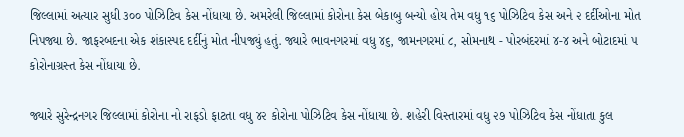જિલ્લામાં અત્યાર સુધી ૩૦૦ પોઝિટિવ કેસ નોંધાયા છે. અમરેલી જિલ્લામાં કોરોના કેસ બેકાબુ બન્યો હોય તેમ વધુ ૧૬ પોઝિટિવ કેસ અને ૨ દર્દીઓના મોત નિપજ્યા છે. જાફરબદના એક શંકાસ્પદ દર્દીનું મોત નીપજ્યું હતું. જ્યારે ભાવનગરમાં વધુ ૪૬, જામનગરમાં ૮, સોમનાથ - પોરબંદરમાં ૪-૪ અને બોટાદમાં ૫ કોરોનાગ્રસ્ત કેસ નોંધાયા છે.

જ્યારે સુરેન્દ્રનગર જિલ્લામાં કોરોના નો રાફડો ફાટતા વધુ ૪૨ કોરોના પોઝિટિવ કેસ નોંધાયા છે. શહેરી વિસ્તારમાં વધુ ૨૭ પોઝિટિવ કેસ નોંધાતા કુલ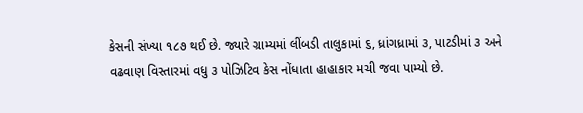કેસની સંખ્યા ૧૮૭ થઈ છે. જ્યારે ગ્રામ્યમાં લીંબડી તાલુકામાં ૬, ધ્રાંગધ્રામાં ૩, પાટડીમાં ૩ અને વઢવાણ વિસ્તારમાં વધુ ૩ પોઝિટિવ કેસ નોંધાતા હાહાકાર મચી જવા પામ્યો છે.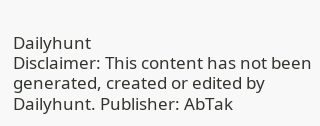Dailyhunt
Disclaimer: This content has not been generated, created or edited by Dailyhunt. Publisher: AbTak